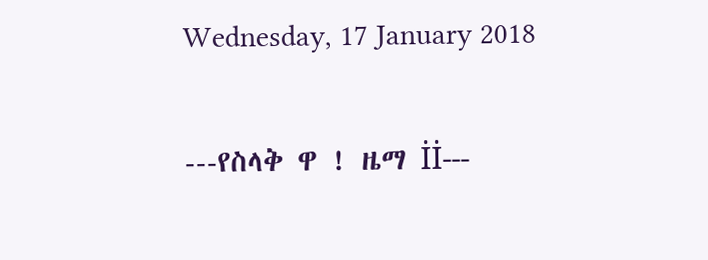Wednesday, 17 January 2018

---የስላቅ ዋ ! ዜማ İİ---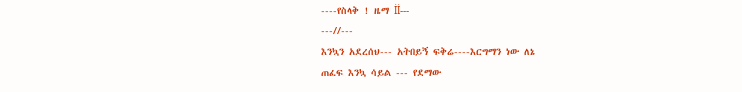----የስላቅ ! ዜማ İİ---
---//---
እንኳን አደረሰህ--- አትበይኝ ፍቅሬ----እርግማን ነው ለኔ
ጠፈፍ እንኳ ሳይል --- የደማው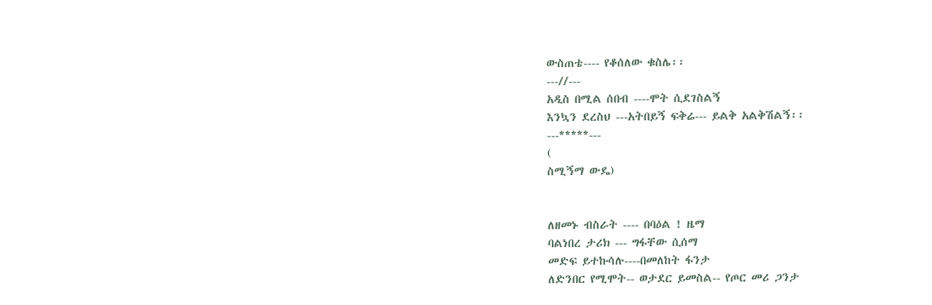ውስጠቴ---- የቆሰለው ቁስሌ፡፡
---//---
አዲስ በሚል ሰበብ ----ሞት ሲደገስልኝ
እንኳን ደረስህ ---አትበይኝ ፍቅሬ--- ይልቅ አልቅሽልኝ፡፡
---*****---
(
ስሚኝማ ውዴ)


ለዘመኑ ብስራት ---- በባዕል ! ዜማ
ባልነበረ ታሪክ --- ግፋቸው ሲሰማ
መድፍ ይተኩሳሉ----በመለከት ፋንታ
ለድንበር የሚሞት-- ወታደር ይመስል-- የጦር መሪ ጋንታ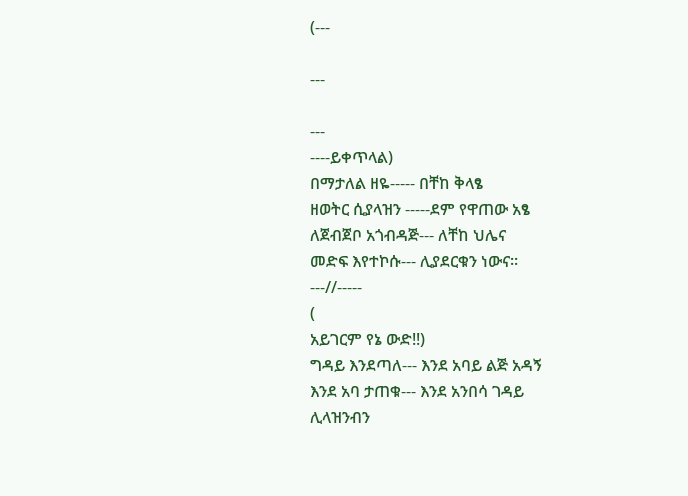(---

---

---
----ይቀጥላል)
በማታለል ዘዬ----- በቸከ ቅላፄ
ዘወትር ሲያላዝን -----ደም የዋጠው አፄ
ለጀብጀቦ አጎብዳጅ--- ለቸከ ህሌና
መድፍ እየተኮሱ--- ሊያደርቁን ነውና፡፡
---//-----
(
አይገርም የኔ ውድ!!)
ግዳይ እንደጣለ--- እንደ አባይ ልጅ አዳኝ
እንደ አባ ታጠቁ--- እንደ አንበሳ ገዳይ
ሊላዝንብን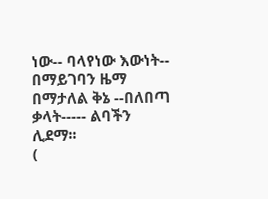ነው-- ባላየነው እውነት-- በማይገባን ዜማ
በማታለል ቅኔ --በለበጣ ቃላት----- ልባችን ሊደማ፡፡
(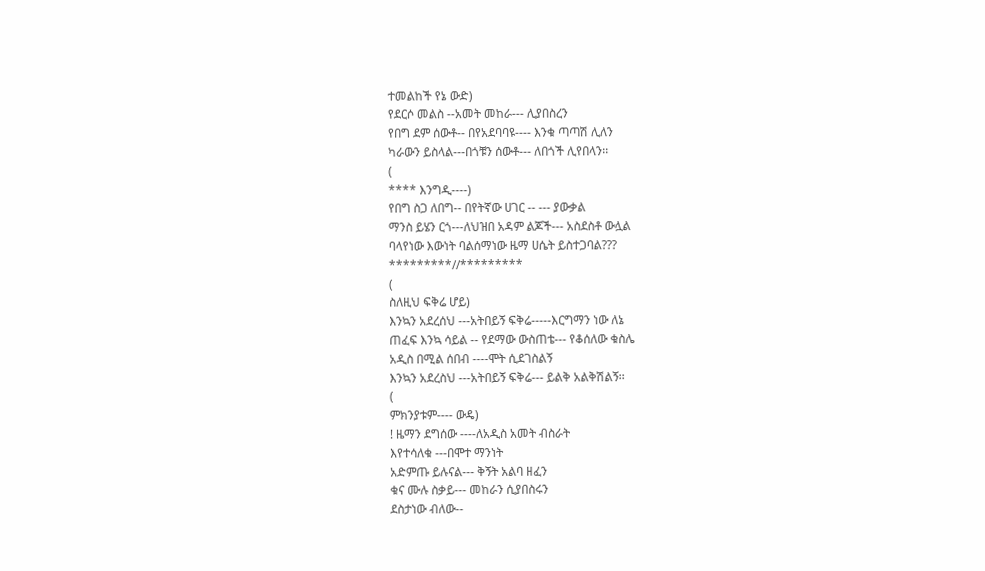ተመልከች የኔ ውድ)
የደርሶ መልስ --አመት መከራ--- ሊያበስረን
የበግ ደም ሰውቶ-- በየአደባባዩ---- እንቁ ጣጣሽ ሊለን
ካራውን ይስላል---በጎቹን ሰውቶ--- ለበጎች ሊየበላን፡፡
(
**** እንግዲ----)
የበግ ስጋ ለበግ-- በየትኛው ሀገር -- --- ያውቃል
ማንስ ይሄን ርጎ---ለህዝበ አዳም ልጆች--- አስደስቶ ውሏል
ባላየነው እውነት ባልሰማነው ዜማ ሀሴት ይስተጋባል???
*********//*********
(
ስለዚህ ፍቅሬ ሆይ)
እንኳን አደረሰህ ---አትበይኝ ፍቅሬ-----እርግማን ነው ለኔ
ጠፈፍ እንኳ ሳይል -- የደማው ውስጠቴ--- የቆሰለው ቁስሌ
አዲስ በሚል ሰበብ ----ሞት ሲደገስልኝ
እንኳን አደረስህ ---አትበይኝ ፍቅሬ--- ይልቅ አልቅሽልኝ፡፡
(
ምክንያቱም---- ውዴ)
! ዜማን ደግሰው ----ለአዲስ አመት ብስራት
እየተሳለቁ ---በሞተ ማንነት
አድምጡ ይሉናል--- ቅኝት አልባ ዘፈን
ቁና ሙሉ ስቃይ--- መከራን ሲያበስሩን
ደስታነው ብለው--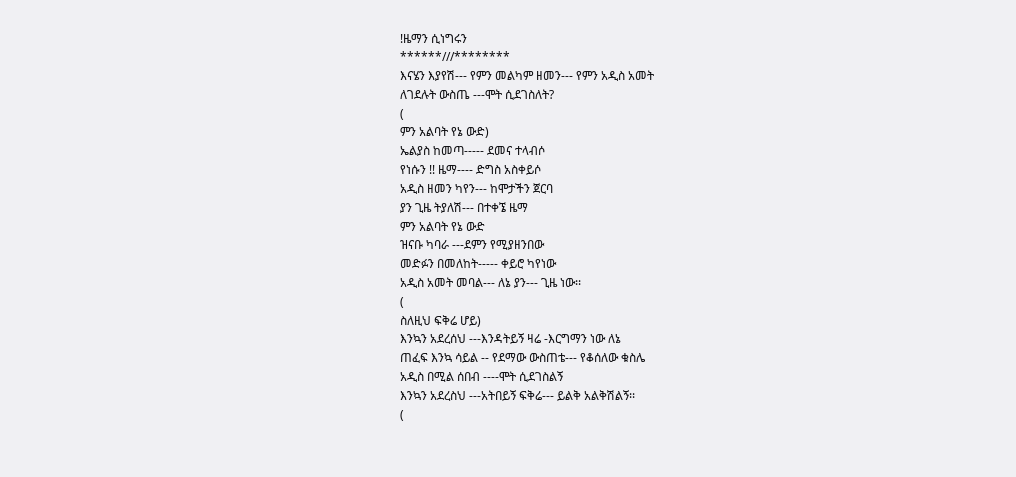!ዜማን ሲነግሩን
******///********
እናሄን እያየሽ--- የምን መልካም ዘመን--- የምን አዲስ አመት
ለገደሉት ውስጤ ---ሞት ሲደገስለት?
(
ምን አልባት የኔ ውድ)
ኤልያስ ከመጣ----- ደመና ተላብሶ
የነሱን !! ዜማ---- ድግስ አስቀይሶ
አዲስ ዘመን ካየን--- ከሞታችን ጀርባ
ያን ጊዜ ትያለሽ--- በተቀኜ ዜማ
ምን አልባት የኔ ውድ
ዝናቡ ካባራ ---ደምን የሚያዘንበው
መድፉን በመለከት----- ቀይሮ ካየነው
አዲስ አመት መባል--- ለኔ ያን--- ጊዜ ነው፡፡
(
ስለዚህ ፍቅሬ ሆይ)
እንኳን አደረሰህ ---እንዳትይኝ ዛሬ -እርግማን ነው ለኔ
ጠፈፍ እንኳ ሳይል -- የደማው ውስጠቴ--- የቆሰለው ቁስሌ
አዲስ በሚል ሰበብ ----ሞት ሲደገስልኝ
እንኳን አደረስህ ---አትበይኝ ፍቅሬ--- ይልቅ አልቅሽልኝ፡፡
(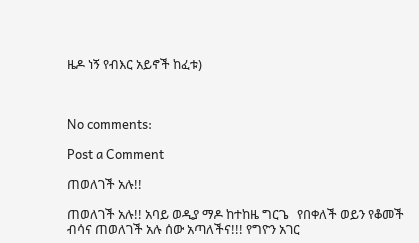ዜዶ ነኝ የብእር አይኖች ከፈቱ)



No comments:

Post a Comment

ጠወለገች አሉ!!

ጠወለገች አሉ!! አባይ ወዲያ ማዶ ከተከዜ ግርጌ   የበቀለች ወይን የቆመች ብሳና ጠወለገች አሉ ሰው አጣለችና!!! የግዮን አገር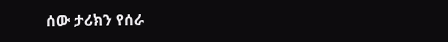ሰው ታሪክን የሰራ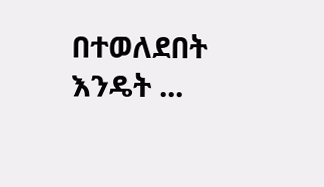በተወለደበት እንዴት ...